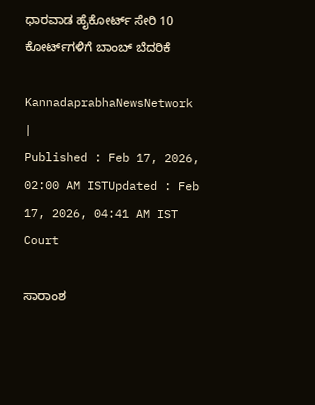ಧಾರವಾಡ ಹೈಕೋರ್ಟ್ ಸೇರಿ 10 ಕೋರ್ಟ್‌ಗಳಿಗೆ ಬಾಂಬ್ ಬೆದರಿಕೆ

KannadaprabhaNewsNetwork |
Published : Feb 17, 2026, 02:00 AM ISTUpdated : Feb 17, 2026, 04:41 AM IST
Court

ಸಾರಾಂಶ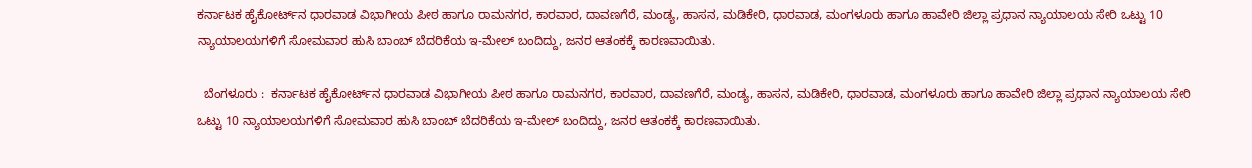ಕರ್ನಾಟಕ ಹೈಕೋರ್ಟ್‌ನ ಧಾರವಾಡ ವಿಭಾಗೀಯ ಪೀಠ ಹಾಗೂ ರಾಮನಗರ, ಕಾರವಾರ, ದಾವಣಗೆರೆ, ಮಂಡ್ಯ, ಹಾಸನ, ಮಡಿಕೇರಿ, ಧಾರವಾಡ, ಮಂಗಳೂರು ಹಾಗೂ ಹಾವೇರಿ ಜಿಲ್ಲಾ ಪ್ರಧಾನ ನ್ಯಾಯಾಲಯ ಸೇರಿ ಒಟ್ಟು 10 ನ್ಯಾಯಾಲಯಗಳಿಗೆ ಸೋಮವಾರ ಹುಸಿ ಬಾಂಬ್‌ ಬೆದರಿಕೆಯ ಇ-ಮೇಲ್‌ ಬಂದಿದ್ದು, ಜನರ ಆತಂಕಕ್ಕೆ ಕಾರಣವಾಯಿತು.

  ಬೆಂಗಳೂರು :  ಕರ್ನಾಟಕ ಹೈಕೋರ್ಟ್‌ನ ಧಾರವಾಡ ವಿಭಾಗೀಯ ಪೀಠ ಹಾಗೂ ರಾಮನಗರ, ಕಾರವಾರ, ದಾವಣಗೆರೆ, ಮಂಡ್ಯ, ಹಾಸನ, ಮಡಿಕೇರಿ, ಧಾರವಾಡ, ಮಂಗಳೂರು ಹಾಗೂ ಹಾವೇರಿ ಜಿಲ್ಲಾ ಪ್ರಧಾನ ನ್ಯಾಯಾಲಯ ಸೇರಿ ಒಟ್ಟು 10 ನ್ಯಾಯಾಲಯಗಳಿಗೆ ಸೋಮವಾರ ಹುಸಿ ಬಾಂಬ್‌ ಬೆದರಿಕೆಯ ಇ-ಮೇಲ್‌ ಬಂದಿದ್ದು, ಜನರ ಆತಂಕಕ್ಕೆ ಕಾರಣವಾಯಿತು.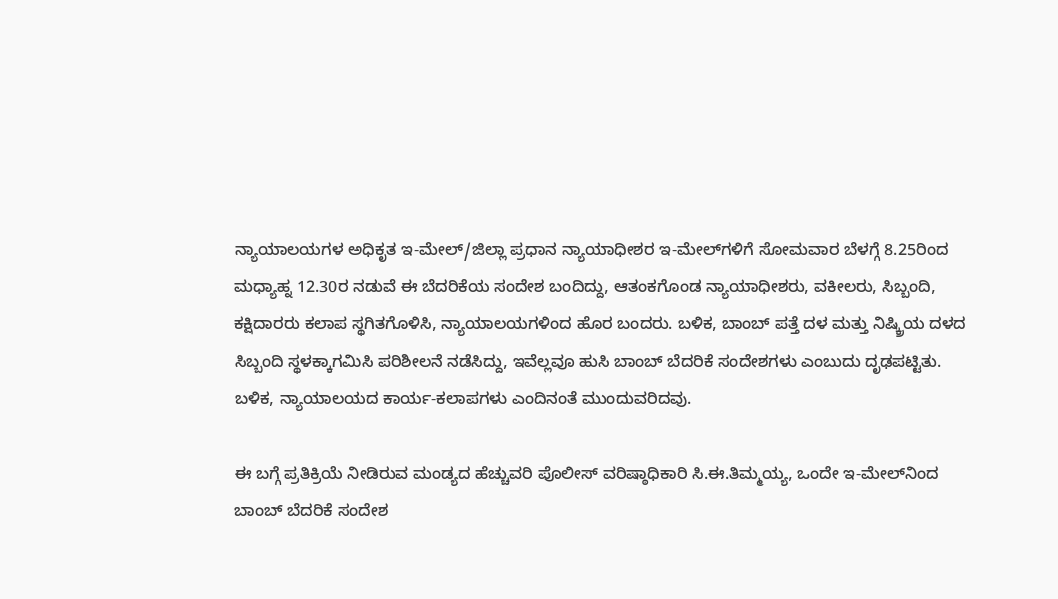ನ್ಯಾಯಾಲಯಗಳ ಅಧಿಕೃತ ಇ-ಮೇಲ್‌/ಜಿಲ್ಲಾ ಪ್ರಧಾನ ನ್ಯಾಯಾಧೀಶರ ಇ-ಮೇಲ್‌ಗಳಿಗೆ ಸೋಮವಾರ ಬೆಳಗ್ಗೆ 8.25ರಿಂದ ಮಧ್ಯಾಹ್ನ 12.30ರ ನಡುವೆ ಈ ಬೆದರಿಕೆಯ ಸಂದೇಶ ಬಂದಿದ್ದು, ಆತಂಕಗೊಂಡ ನ್ಯಾಯಾಧೀಶರು, ವಕೀಲರು, ಸಿಬ್ಬಂದಿ, ಕಕ್ಷಿದಾರರು ಕಲಾಪ ಸ್ಥಗಿತಗೊಳಿಸಿ, ನ್ಯಾಯಾಲಯಗಳಿಂದ ಹೊರ ಬಂದರು. ಬಳಿಕ, ಬಾಂಬ್ ಪತ್ತೆ ದಳ ಮತ್ತು ನಿಷ್ಕ್ರಿಯ ದಳದ ಸಿಬ್ಬಂದಿ ಸ್ಥಳಕ್ಕಾಗಮಿಸಿ ಪರಿಶೀಲನೆ ನಡೆಸಿದ್ದು, ಇವೆಲ್ಲವೂ ಹುಸಿ ಬಾಂಬ್‌ ಬೆದರಿಕೆ ಸಂದೇಶಗಳು ಎಂಬುದು ದೃಢಪಟ್ಟಿತು. ಬಳಿಕ, ನ್ಯಾಯಾಲಯದ ಕಾರ್ಯ-ಕಲಾಪಗಳು ಎಂದಿನಂತೆ ಮುಂದುವರಿದವು.

ಈ ಬಗ್ಗೆ ಪ್ರತಿಕ್ರಿಯೆ ನೀಡಿರುವ ಮಂಡ್ಯದ ಹೆಚ್ಚುವರಿ ಪೊಲೀಸ್ ವರಿಷ್ಠಾಧಿಕಾರಿ ಸಿ.ಈ.ತಿಮ್ಮಯ್ಯ, ಒಂದೇ ಇ-ಮೇಲ್‌ನಿಂದ ಬಾಂಬ್ ಬೆದರಿಕೆ ಸಂದೇಶ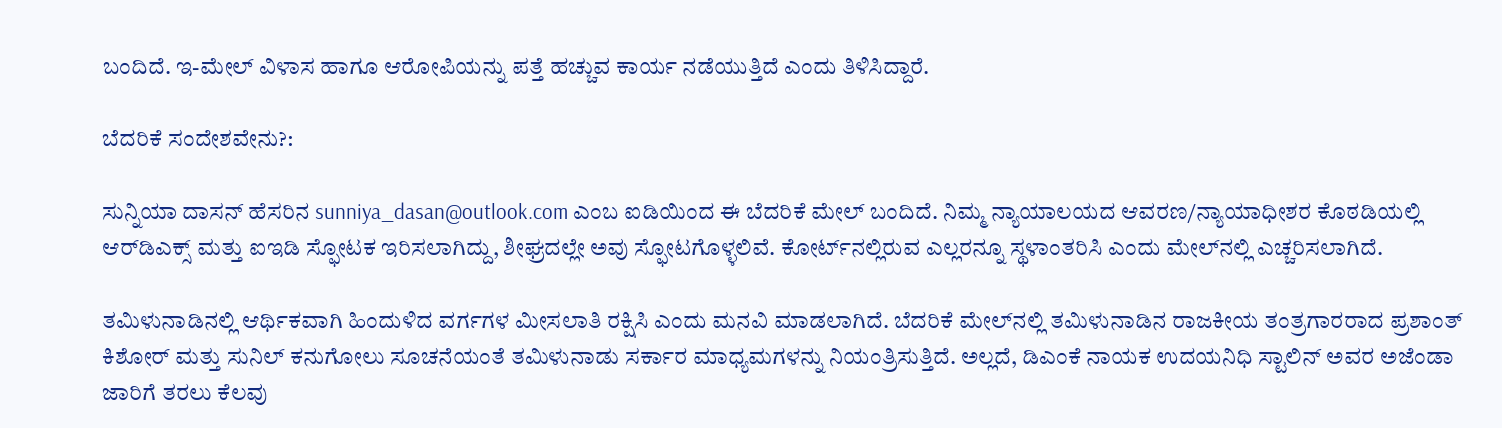ಬಂದಿದೆ. ಇ-ಮೇಲ್ ವಿಳಾಸ ಹಾಗೂ ಆರೋಪಿಯನ್ನು ಪತ್ತೆ ಹಚ್ಚುವ ಕಾರ್ಯ ನಡೆಯುತ್ತಿದೆ ಎಂದು ತಿಳಿಸಿದ್ದಾರೆ.

ಬೆದರಿಕೆ ಸಂದೇಶವೇನು?:

ಸುನ್ನಿಯಾ ದಾಸನ್ ಹೆಸರಿನ sunniya_dasan@outlook.com ಎಂಬ ಐಡಿಯಿಂದ ಈ ಬೆದರಿಕೆ ಮೇಲ್ ಬಂದಿದೆ. ನಿಮ್ಮ ನ್ಯಾಯಾಲಯದ ಆವರಣ/ನ್ಯಾಯಾಧೀಶರ ಕೊಠಡಿಯಲ್ಲಿ ಆರ್‌ಡಿಎಕ್ಸ್ ಮತ್ತು ಐಇಡಿ ಸ್ಫೋಟಕ ಇರಿಸಲಾಗಿದ್ದು, ಶೀಘ್ರದಲ್ಲೇ ಅವು ಸ್ಫೋಟಗೊಳ್ಳಲಿವೆ. ಕೋರ್ಟ್‌ನಲ್ಲಿರುವ ಎಲ್ಲರನ್ನೂ ಸ್ಥಳಾಂತರಿಸಿ ಎಂದು ಮೇಲ್‌ನಲ್ಲಿ ಎಚ್ಚರಿಸಲಾಗಿದೆ.

ತಮಿಳುನಾಡಿನಲ್ಲಿ ಆರ್ಥಿಕವಾಗಿ ಹಿಂದುಳಿದ ವರ್ಗಗಳ ಮೀಸಲಾತಿ ರಕ್ಷಿಸಿ ಎಂದು ಮನವಿ ಮಾಡಲಾಗಿದೆ. ಬೆದರಿಕೆ ಮೇಲ್‌ನಲ್ಲಿ ತಮಿಳುನಾಡಿನ ರಾಜಕೀಯ ತಂತ್ರಗಾರರಾದ ಪ್ರಶಾಂತ್ ಕಿಶೋರ್ ಮತ್ತು ಸುನಿಲ್ ಕನುಗೋಲು ಸೂಚನೆಯಂತೆ ತಮಿಳುನಾಡು ಸರ್ಕಾರ ಮಾಧ್ಯಮಗಳನ್ನು ನಿಯಂತ್ರಿಸುತ್ತಿದೆ. ಅಲ್ಲದೆ, ಡಿಎಂಕೆ ನಾಯಕ ಉದಯನಿಧಿ ಸ್ಟಾಲಿನ್ ಅವರ ಅಜೆಂಡಾ ಜಾರಿಗೆ ತರಲು ಕೆಲವು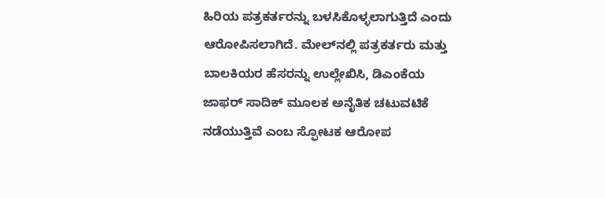ಹಿರಿಯ ಪತ್ರಕರ್ತರನ್ನು ಬಳಸಿಕೊಳ್ಳಲಾಗುತ್ತಿದೆ ಎಂದು ಆರೋಪಿಸಲಾಗಿದೆ. ಮೇಲ್‌ನಲ್ಲಿ ಪತ್ರಕರ್ತರು ಮತ್ತು ಬಾಲಕಿಯರ ಹೆಸರನ್ನು ಉಲ್ಲೇಖಿಸಿ, ಡಿಎಂಕೆಯ ಜಾಫರ್ ಸಾದಿಕ್ ಮೂಲಕ ಅನೈತಿಕ ಚಟುವಟಿಕೆ ನಡೆಯುತ್ತಿವೆ ಎಂಬ ಸ್ಫೋಟಕ ಆರೋಪ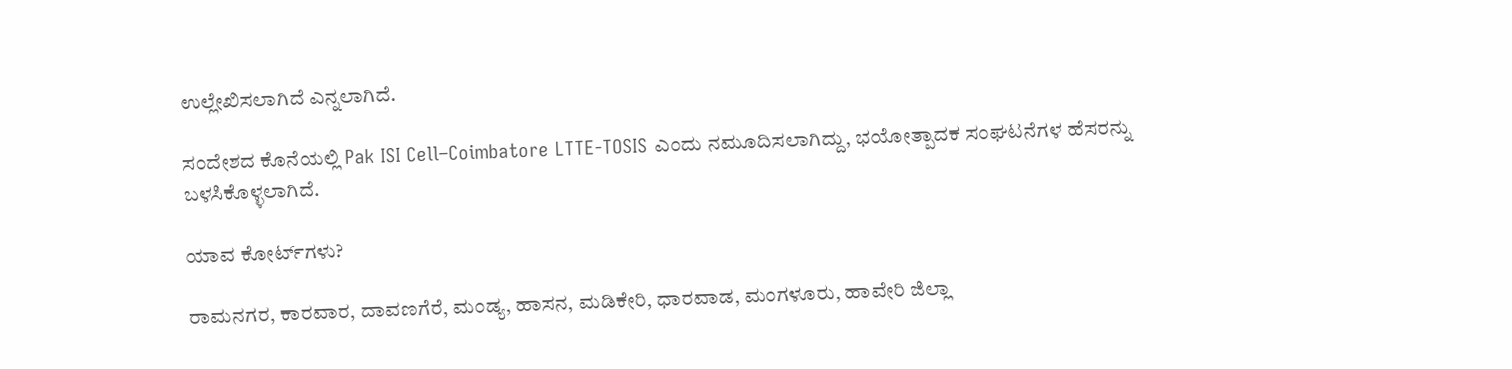ಉಲ್ಲೇಖಿಸಲಾಗಿದೆ ಎನ್ನಲಾಗಿದೆ.

ಸಂದೇಶದ ಕೊನೆಯಲ್ಲಿ Pak ISI Cell–Coimbatore LTTE-TOSIS ಎಂದು ನಮೂದಿಸಲಾಗಿದ್ದು, ಭಯೋತ್ಪಾದಕ ಸಂಘಟನೆಗಳ ಹೆಸರನ್ನು ಬಳಸಿಕೊಳ್ಳಲಾಗಿದೆ.

ಯಾವ ಕೋರ್ಟ್‌ಗಳು?

ರಾಮನಗರ, ಕಾರವಾರ, ದಾವಣಗೆರೆ, ಮಂಡ್ಯ, ಹಾಸನ, ಮಡಿಕೇರಿ, ಧಾರವಾಡ, ಮಂಗಳೂರು, ಹಾವೇರಿ ಜಿಲ್ಲಾ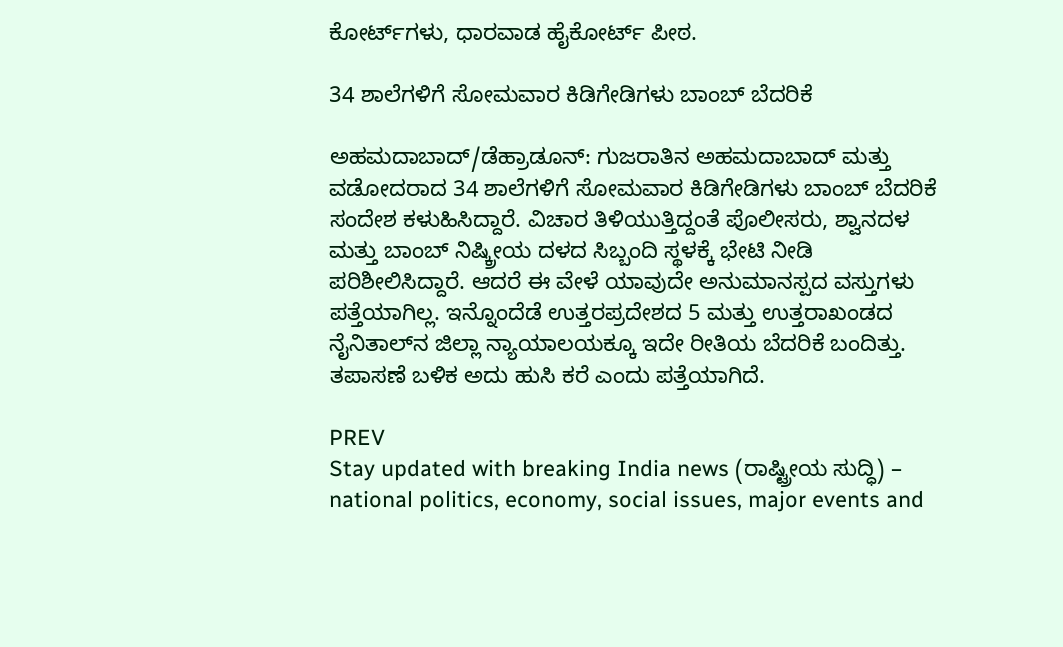ಕೋರ್ಟ್‌ಗಳು, ಧಾರವಾಡ ಹೈಕೋರ್ಟ್‌ ಪೀಠ.

34 ಶಾಲೆಗಳಿಗೆ ಸೋಮವಾರ ಕಿಡಿಗೇಡಿಗಳು ಬಾಂಬ್‌ ಬೆದರಿಕೆ

ಅಹಮದಾಬಾದ್‌/ಡೆಹ್ರಾಡೂನ್‌: ಗುಜರಾತಿನ ಅಹಮದಾಬಾದ್ ಮತ್ತು ವಡೋದರಾದ 34 ಶಾಲೆಗಳಿಗೆ ಸೋಮವಾರ ಕಿಡಿಗೇಡಿಗಳು ಬಾಂಬ್‌ ಬೆದರಿಕೆ ಸಂದೇಶ ಕಳುಹಿಸಿದ್ದಾರೆ. ವಿಚಾರ ತಿಳಿಯುತ್ತಿದ್ದಂತೆ ಪೊಲೀಸರು, ಶ್ವಾನದಳ ಮತ್ತು ಬಾಂಬ್‌ ನಿಷ್ಕ್ರೀಯ ದಳದ ಸಿಬ್ಬಂದಿ ಸ್ಥಳಕ್ಕೆ ಭೇಟಿ ನೀಡಿ ಪರಿಶೀಲಿಸಿದ್ದಾರೆ. ಆದರೆ ಈ ವೇಳೆ ಯಾವುದೇ ಅನುಮಾನಸ್ಪದ ವಸ್ತುಗಳು ಪತ್ತೆಯಾಗಿಲ್ಲ. ಇನ್ನೊಂದೆಡೆ ಉತ್ತರಪ್ರದೇಶದ 5 ಮತ್ತು ಉತ್ತರಾಖಂಡದ ನೈನಿತಾಲ್‌ನ ಜಿಲ್ಲಾ ನ್ಯಾಯಾಲಯಕ್ಕೂ ಇದೇ ರೀತಿಯ ಬೆದರಿಕೆ ಬಂದಿತ್ತು. ತಪಾಸಣೆ ಬಳಿಕ ಅದು ಹುಸಿ ಕರೆ ಎಂದು ಪತ್ತೆಯಾಗಿದೆ.

PREV
Stay updated with breaking India news (ರಾಷ್ಟ್ರೀಯ ಸುದ್ಧಿ) – national politics, economy, social issues, major events and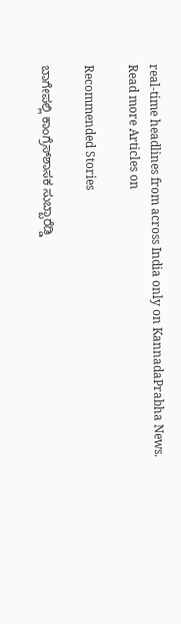real‑time headlines from across India only on KannadaPrabha News.
Read more Articles on

Recommended Stories

ಬಾಗೇಪಲ್ಲಿ ಕಾಂಗ್ರೆಸ್‌ಶಾಸಕ ಸುಬ್ಬಾರೆಡ್ಡಿ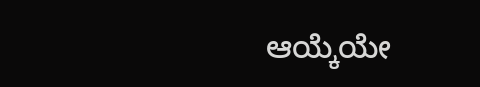ಆಯ್ಕೆಯೇ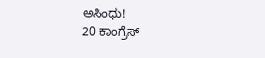ಅಸಿಂಧು!
20 ಕಾಂಗ್ರೆಸ್‌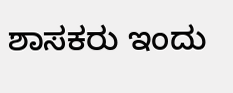ಶಾಸಕರು ಇಂದು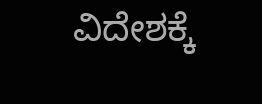ವಿದೇಶಕ್ಕೆ